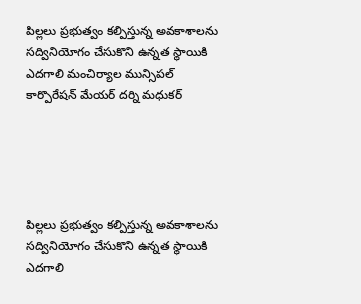పిల్లలు ప్రభుత్వం కల్పిస్తున్న అవకాశాలను సద్వినియోగం చేసుకొని ఉన్నత స్థాయికి ఎదగాలి మంచిర్యాల మున్సిపల్ కార్పొరేషన్ మేయర్ దర్ని మధుకర్





పిల్లలు ప్రభుత్వం కల్పిస్తున్న అవకాశాలను సద్వినియోగం చేసుకొని ఉన్నత స్థాయికి ఎదగాలి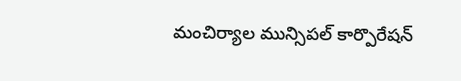మంచిర్యాల మున్సిపల్ కార్పొరేషన్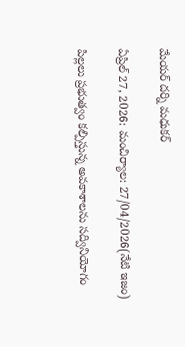మేయర్ దర్ని మధుకర్

ఏప్రిల్ 27, 2026: మంచిర్యాల: 27/04/2026(నేటి ఇజం)

పిల్లలు ప్రభుత్వం కల్పిస్తున్న అవకాశాలను సద్వినియోగం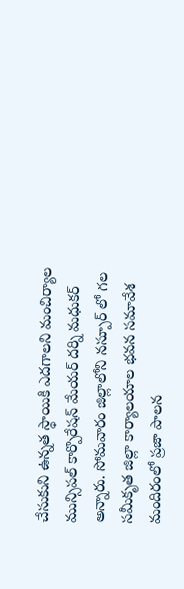చేసుకుని ఉన్నత స్థాయికి ఎదగాలని మంచిర్యాల మున్సిపల్ కార్పొరేషన్ మేయర్ దర్ని మధుకర్ అన్నారు. సోమవారం జిల్లాలోని నస్పూర్ లో గల సమీకృత జిల్లా కార్యాలయాల భవన సమావేశ మందిరంలో ప్రజా పాలన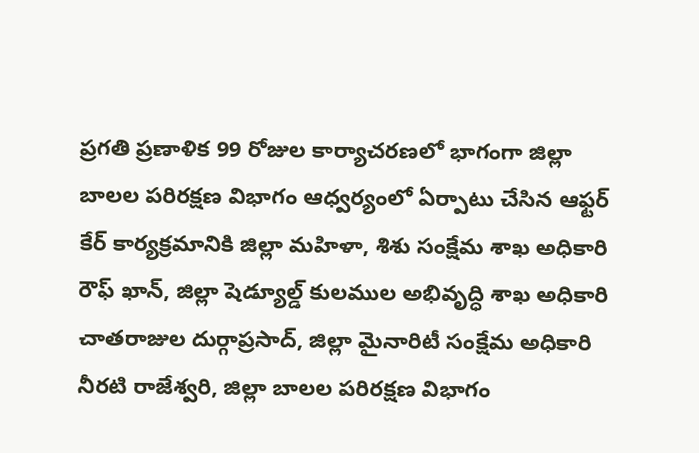ప్రగతి ప్రణాళిక 99 రోజుల కార్యాచరణలో భాగంగా జిల్లా బాలల పరిరక్షణ విభాగం ఆధ్వర్యంలో ఏర్పాటు చేసిన ఆఫ్టర్ కేర్ కార్యక్రమానికి జిల్లా మహిళా, శిశు సంక్షేమ శాఖ అధికారి రౌఫ్ ఖాన్, జిల్లా షెడ్యూల్డ్ కులముల అభివృద్ధి శాఖ అధికారి చాతరాజుల దుర్గాప్రసాద్, జిల్లా మైనారిటీ సంక్షేమ అధికారి నీరటి రాజేశ్వరి, జిల్లా బాలల పరిరక్షణ విభాగం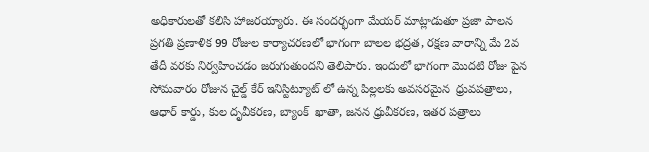అధికారులతో కలిసి హాజరయ్యారు. ఈ సందర్భంగా మేయర్ మాట్లాడుతూ ప్రజా పాలన ప్రగతి ప్రణాళిక 99 రోజుల కార్యాచరణలో భాగంగా బాలల భద్రత, రక్షణ వారాన్ని మే 2వ తేదీ వరకు నిర్వహించడం జరుగుతుందని తెలిపారు. ఇందులో భాగంగా మొదటి రోజు పైన సోమవారం రోజున చైల్డ్ కేర్ ఇనిస్టిట్యూట్ లో ఉన్న పిల్లలకు అవసరమైన  ధ్రువపత్రాలు, ఆధార్ కార్డు, కుల దృవీకరణ, బ్యాంక్  ఖాతా, జనన ధ్రువీకరణ, ఇతర పత్రాలు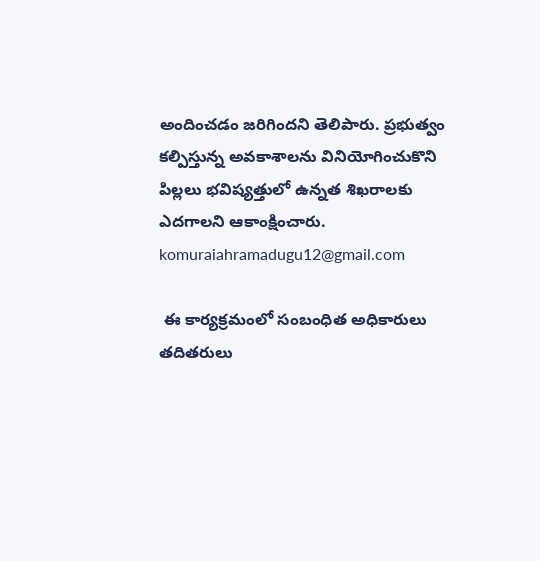అందించడం జరిగిందని తెలిపారు. ప్రభుత్వం కల్పిస్తున్న అవకాశాలను వినియోగించుకొని పిల్లలు భవిష్యత్తులో ఉన్నత శిఖరాలకు ఎదగాలని ఆకాంక్షించారు. komuraiahramadugu12@gmail.com

 ఈ కార్యక్రమంలో సంబంధిత అధికారులు తదితరులు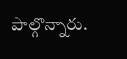పాల్గొన్నారు.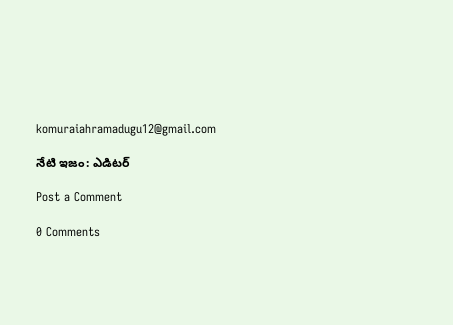komuraiahramadugu12@gmail.com

నేటి ఇజం: ఎడిటర్

Post a Comment

0 Comments